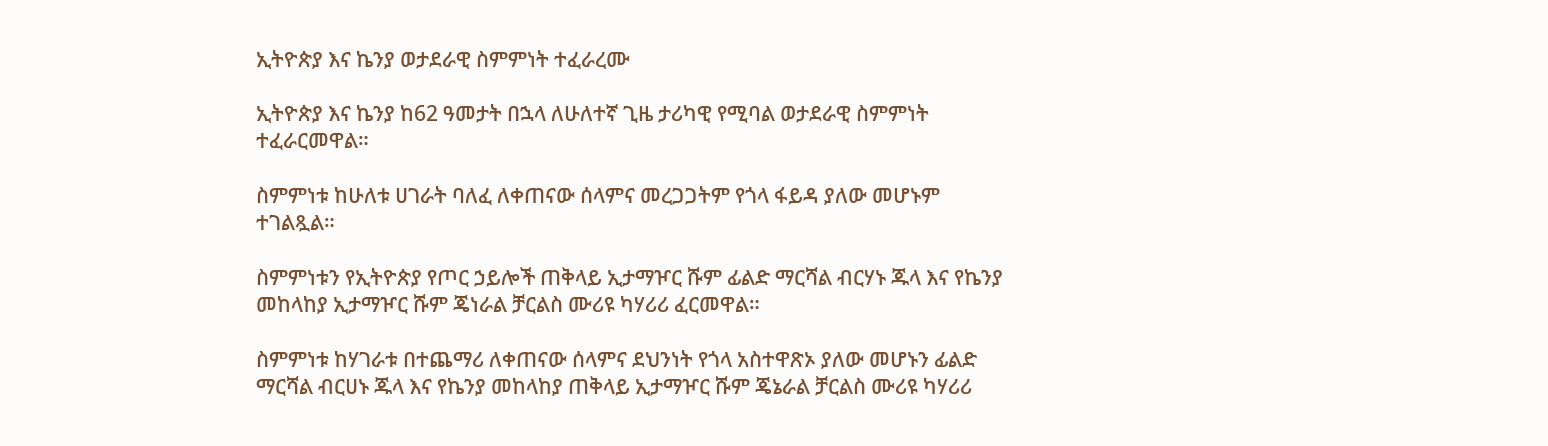ኢትዮጵያ እና ኬንያ ወታደራዊ ስምምነት ተፈራረሙ

ኢትዮጵያ እና ኬንያ ከ62 ዓመታት በኋላ ለሁለተኛ ጊዜ ታሪካዊ የሚባል ወታደራዊ ስምምነት ተፈራርመዋል።

ስምምነቱ ከሁለቱ ሀገራት ባለፈ ለቀጠናው ሰላምና መረጋጋትም የጎላ ፋይዳ ያለው መሆኑም ተገልጿል።

ስምምነቱን የኢትዮጵያ የጦር ኃይሎች ጠቅላይ ኢታማዦር ሹም ፊልድ ማርሻል ብርሃኑ ጁላ እና የኬንያ መከላከያ ኢታማዦር ሹም ጄነራል ቻርልስ ሙሪዩ ካሃሪሪ ፈርመዋል።

ስምምነቱ ከሃገራቱ በተጨማሪ ለቀጠናው ሰላምና ደህንነት የጎላ አስተዋጽኦ ያለው መሆኑን ፊልድ ማርሻል ብርሀኑ ጁላ እና የኬንያ መከላከያ ጠቅላይ ኢታማዦር ሹም ጄኔራል ቻርልስ ሙሪዩ ካሃሪሪ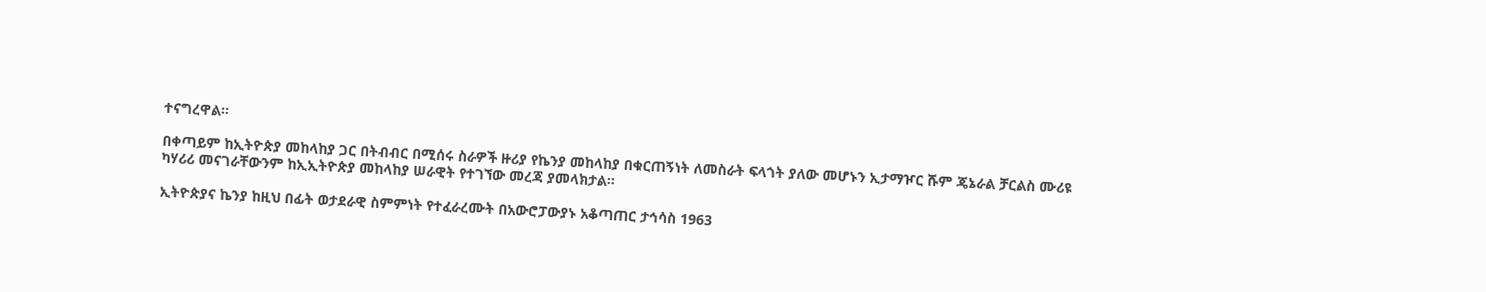ተናግረዋል።

በቀጣይም ከኢትዮጵያ መከላከያ ጋር በትብብር በሚሰሩ ስራዎች ዙሪያ የኬንያ መከላከያ በቁርጠኝነት ለመስራት ፍላጎት ያለው መሆኑን ኢታማዦር ሹም ጄኔራል ቻርልስ ሙሪዩ ካሃሪሪ መናገራቸውንም ከኢኢትዮጵያ መከላከያ ሠራዊት የተገኘው መረጃ ያመላክታል።

ኢትዮጵያና ኬንያ ከዚህ በፊት ወታደራዊ ስምምነት የተፈራረሙት በአውሮፓውያኑ አቆጣጠር ታኅሳስ 1963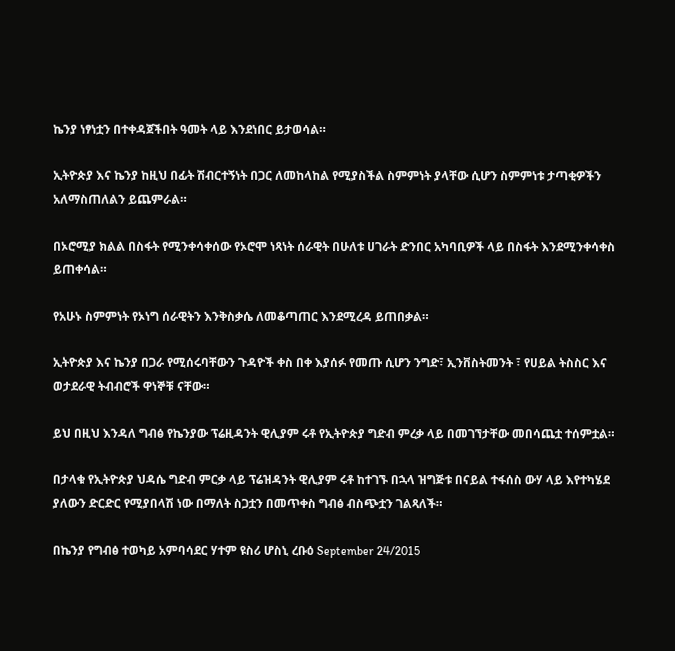ኬንያ ነፃነቷን በተቀዳጀችበት ዓመት ላይ እንደነበር ይታወሳል።

ኢትዮጵያ እና ኬንያ ከዚህ በፊት ሽብርተኝነት በጋር ለመከላከል የሚያስችል ስምምነት ያላቸው ሲሆን ስምምነቱ ታጣቂዎችን አለማስጠለልን ይጨምራል።

በኦሮሚያ ክልል በስፋት የሚንቀሳቀሰው የኦሮሞ ነጻነት ሰራዊት በሁለቱ ሀገራት ድንበር አካባቢዎች ላይ በስፋት እንደሚንቀሳቀስ ይጠቀሳል።

የአሁኑ ስምምነት የኦነግ ሰራዊትን እንቅስቃሴ ለመቆጣጠር እንደሚረዳ ይጠበቃል።

ኢትዮጵያ እና ኬንያ በጋራ የሚሰሩባቸውን ጉዳዮች ቀስ በቀ እያሰፉ የመጡ ሲሆን ንግድ፣ ኢንቨስትመንት ፣ የሀይል ትስስር እና ወታደራዊ ትብብሮች ዋነኞቹ ናቸው።

ይህ በዚህ እንዳለ ግብፅ የኬንያው ፕሬዚዳንት ዊሊያም ሩቶ የኢትዮጵያ ግድብ ምረቃ ላይ በመገኘታቸው መበሳጨቷ ተሰምቷል።

በታላቁ የኢትዮጵያ ህዳሴ ግድብ ምርቃ ላይ ፕሬዝዳንት ዊሊያም ሩቶ ከተገኙ በኋላ ዝግጅቱ በናይል ተፋሰስ ውሃ ላይ እየተካሄደ ያለውን ድርድር የሚያበላሽ ነው በማለት ስጋቷን በመጥቀስ ግብፅ ብስጭቷን ገልጻለች።

በኬንያ የግብፅ ተወካይ አምባሳደር ሃተም ዩስሪ ሆስኒ ረቡዕ September 24/2015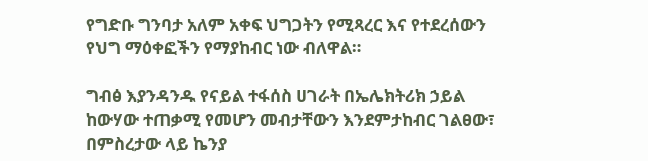የግድቡ ግንባታ አለም አቀፍ ህግጋትን የሚጻረር እና የተደረሰውን የህግ ማዕቀፎችን የማያከብር ነው ብለዋል።

ግብፅ እያንዳንዱ የናይል ተፋሰስ ሀገራት በኤሌክትሪክ ኃይል ከውሃው ተጠቃሚ የመሆን መብታቸውን እንደምታከብር ገልፀው፣ በምስረታው ላይ ኬንያ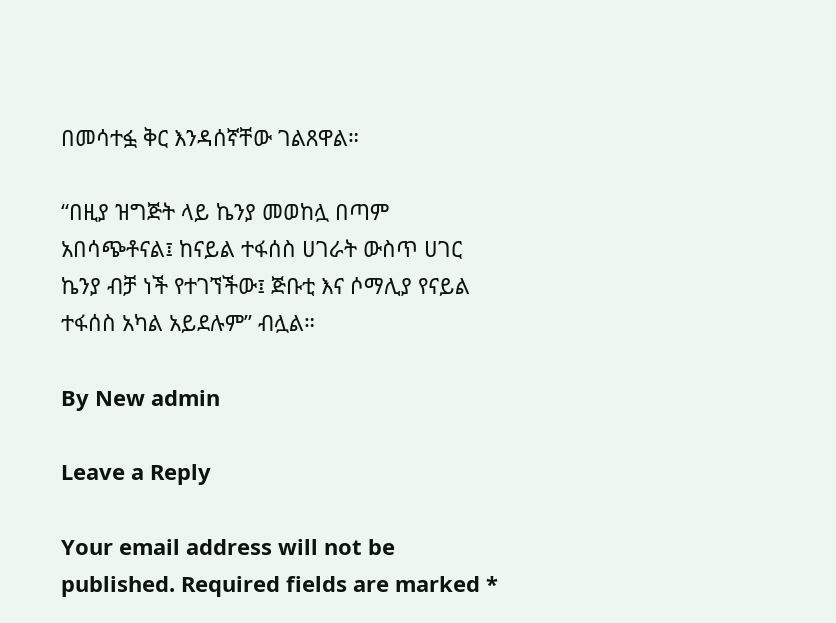በመሳተፏ ቅር እንዳሰኛቸው ገልጸዋል።

“በዚያ ዝግጅት ላይ ኬንያ መወከሏ በጣም አበሳጭቶናል፤ ከናይል ተፋሰስ ሀገራት ውስጥ ሀገር ኬንያ ብቻ ነች የተገኘችው፤ ጅቡቲ እና ሶማሊያ የናይል ተፋሰስ አካል አይደሉም” ብሏል።

By New admin

Leave a Reply

Your email address will not be published. Required fields are marked *